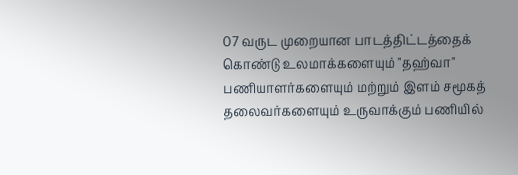07 வருட முறையான பாடத்திட்டத்தைக் கொண்டு உலமாக்களையும் "தஹ்வா" பணியாளர்களையும் மற்றும் இளம் சமூகத் தலைவர்களையும் உருவாக்கும் பணியில்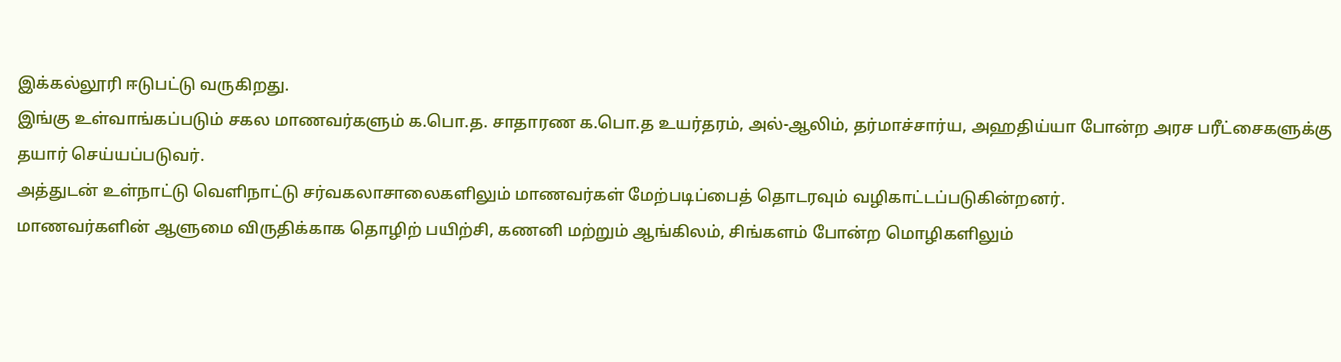இக்கல்லூரி ஈடுபட்டு வருகிறது.
இங்கு உள்வாங்கப்படும் சகல மாணவர்களும் க.பொ.த. சாதாரண க.பொ.த உயர்தரம், அல்-ஆலிம், தர்மாச்சார்ய, அஹதிய்யா போன்ற அரச பரீட்சைகளுக்கு தயார் செய்யப்படுவர்.
அத்துடன் உள்நாட்டு வெளிநாட்டு சர்வகலாசாலைகளிலும் மாணவர்கள் மேற்படிப்பைத் தொடரவும் வழிகாட்டப்படுகின்றனர்.
மாணவர்களின் ஆளுமை விருதிக்காக தொழிற் பயிற்சி, கணனி மற்றும் ஆங்கிலம், சிங்களம் போன்ற மொழிகளிலும்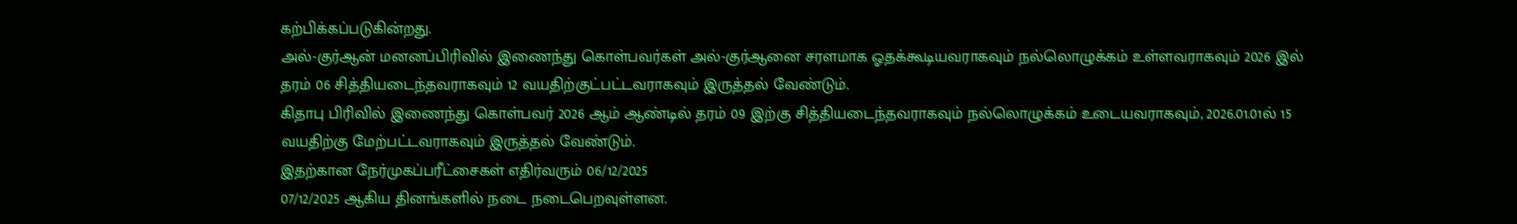கற்பிக்கப்படுகின்றது.
அல்-குர்ஆன் மனனப்பிரிவில் இணைந்து கொள்பவர்கள் அல்-குர்ஆனை சரளமாக ஓதக்கூடியவராகவும் நல்லொழுக்கம் உள்ளவராகவும் 2026 இல் தரம் 06 சித்தியடைந்தவராகவும் 12 வயதிற்குட்பட்டவராகவும் இருத்தல் வேண்டும்.
கிதாபு பிரிவில் இணைந்து கொள்பவர் 2026 ஆம் ஆண்டில் தரம் 09 இற்கு சித்தியடைந்தவராகவும் நல்லொழுக்கம் உடையவராகவும், 2026.01.01ல் 15 வயதிற்கு மேற்பட்டவராகவும் இருத்தல் வேண்டும்.
இதற்கான நேர்முகப்பரீட்சைகள் எதிர்வரும் 06/12/2025
07/12/2025 ஆகிய தினங்களில் நடை நடைபெறவுள்ளன.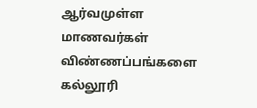ஆர்வமுள்ள மாணவர்கள் விண்ணப்பங்களை கல்லூரி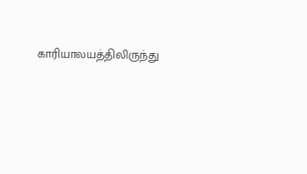காரியாலயத்திலிருந்து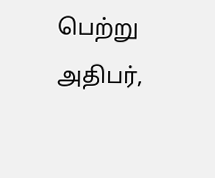பெற்று அதிபர்,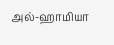அல்-ஹாமியா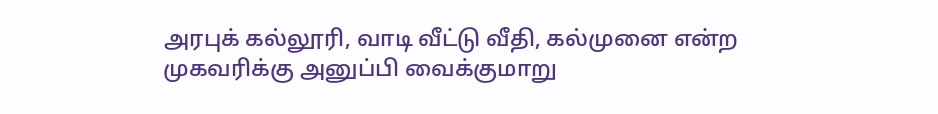அரபுக் கல்லூரி, வாடி வீட்டு வீதி, கல்முனை என்ற முகவரிக்கு அனுப்பி வைக்குமாறு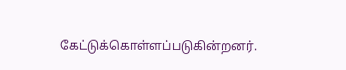கேட்டுக்கொள்ளப்படுகின்றனர்.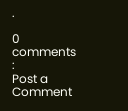.

0 comments :
Post a Comment